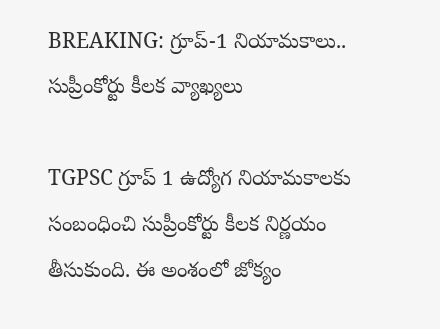BREAKING: గ్రూప్‌-1 నియామకాలు.. సుప్రీంకోర్టు కీలక వ్యాఖ్యలు

TGPSC గ్రూప్ 1 ఉద్యోగ నియామకాలకు సంబంధించి సుప్రీంకోర్టు కీలక నిర్ణయం తీసుకుంది. ఈ అంశంలో జోక్యం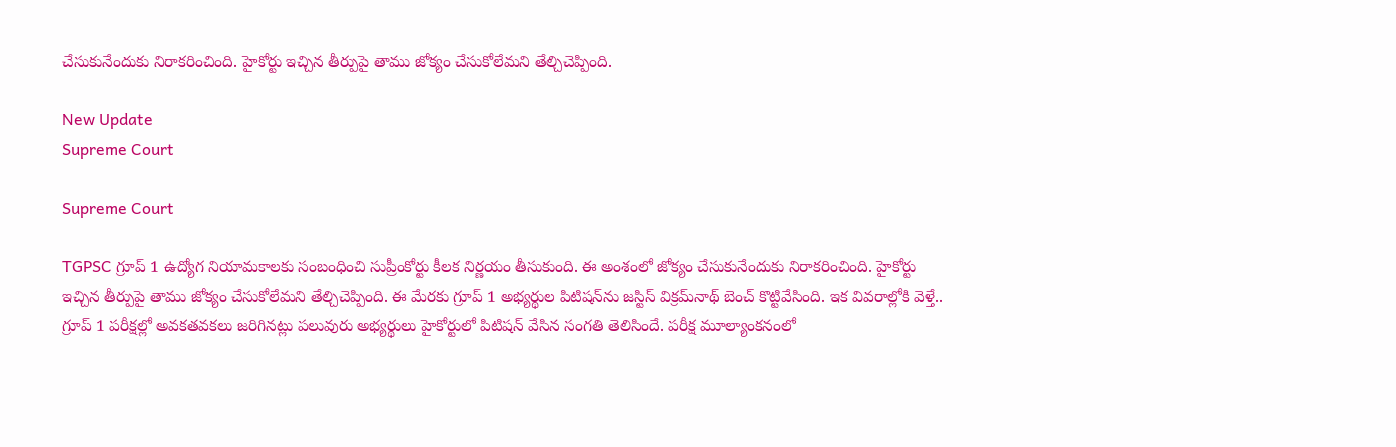చేసుకునేందుకు నిరాకరించింది. హైకోర్టు ఇచ్చిన తీర్పుపై తాము జోక్యం చేసుకోలేమని తేల్చిచెప్పింది.

New Update
Supreme Court

Supreme Court

TGPSC గ్రూప్ 1 ఉద్యోగ నియామకాలకు సంబంధించి సుప్రీంకోర్టు కీలక నిర్ణయం తీసుకుంది. ఈ అంశంలో జోక్యం చేసుకునేందుకు నిరాకరించింది. హైకోర్టు ఇచ్చిన తీర్పుపై తాము జోక్యం చేసుకోలేమని తేల్చిచెప్పింది. ఈ మేరకు గ్రూప్ 1 అభ్యర్థుల పిటిషన్‌ను జస్టిస్ విక్రమ్‌నాథ్‌ బెంచ్ కొట్టివేసింది. ఇక వివరాల్లోకి వెళ్తే.. గ్రూప్ 1 పరీక్షల్లో అవకతవకలు జరిగినట్లు పలువురు అభ్యర్థులు హైకోర్టులో పిటిషన్ వేసిన సంగతి తెలిసిందే. పరీక్ష మూల్యాంకనంలో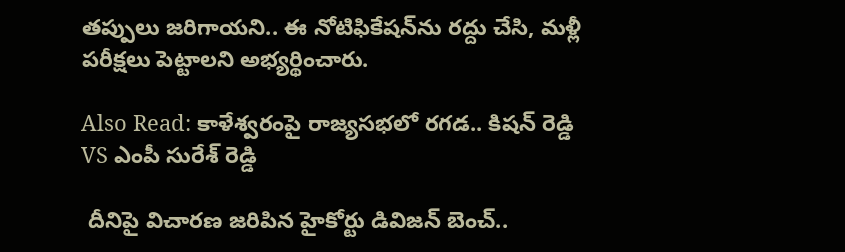తప్పులు జరిగాయని.. ఈ నోటిఫికేషన్‌ను రద్దు చేసి, మళ్లీ పరీక్షలు పెట్టాలని అభ్యర్థించారు.

Also Read: కాళేశ్వరంపై రాజ్యసభలో రగడ.. కిషన్ రెడ్డి VS ఎంపీ సురేశ్‌ రెడ్డి

 దీనిపై విచారణ జరిపిన హైకోర్టు డివిజన్ బెంచ్‌..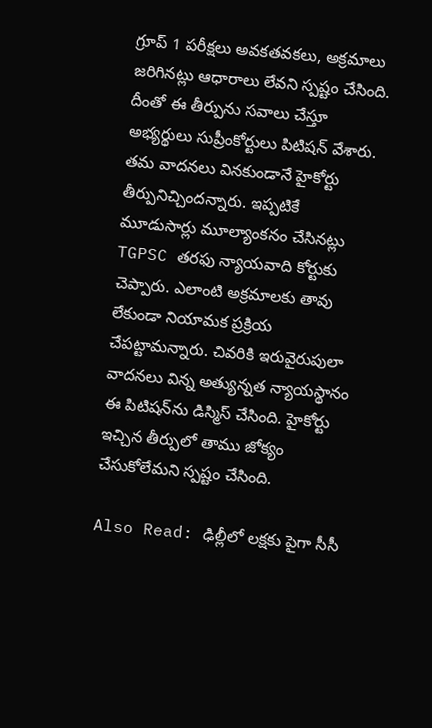గ్రూప్ 1 పరీక్షలు అవకతవకలు, అక్రమాలు జరిగినట్లు ఆధారాలు లేవని స్పష్టం చేసింది. దీంతో ఈ తీర్పును సవాలు చేస్తూ అభ్యర్థులు సుప్రీంకోర్టులు పిటిషన్ వేశారు. తమ వాదనలు వినకుండానే హైకోర్టు తీర్పునిచ్చిందన్నారు. ఇప్పటికే మూడుసార్లు మూల్యాంకనం చేసినట్లు TGPSC తరఫు న్యాయవాది కోర్టుకు చెప్పారు. ఎలాంటి అక్రమాలకు తావు లేకుండా నియామక ప్రక్రియ చేపట్టామన్నారు. చివరికి ఇరువైరుపులా వాదనలు విన్న అత్యున్నత న్యాయస్థానం ఈ పిటిషన్‌ను డిస్మిస్ చేసింది. హైకోర్టు ఇచ్చిన తీర్పులో తాము జోక్యం చేసుకోలేమని స్పష్టం చేసింది.

Also Read: ఢిల్లీలో లక్షకు పైగా సీసీ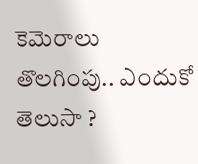కెమెరాలు తొలగింపు.. ఎందుకో తెలుసా ?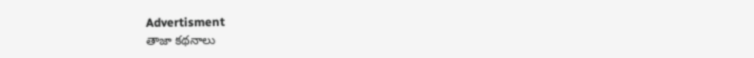Advertisment
తాజా కథనాలు